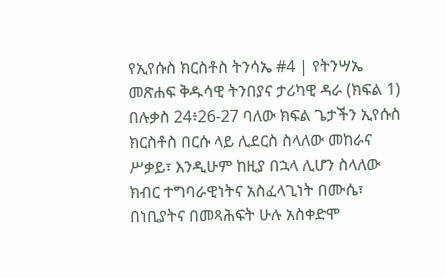የኢየሱስ ክርስቶስ ትንሳኤ #4 | የትንሣኤ መጽሐፍ ቅዱሳዊ ትንበያና ታሪካዊ ዳራ (ክፍል 1)
በሉቃስ 24፥26-27 ባለው ክፍል ጌታችን ኢየሱስ ክርስቶስ በርሱ ላይ ሊደርስ ስላለው መከራና ሥቃይ፣ እንዲሁም ከዚያ በኋላ ሊሆን ስላለው ክብር ተግባራዊነትና አስፈላጊነት በሙሴ፣ በነቢያትና በመጻሕፍት ሁሉ አስቀድሞ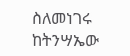ስለመነገሩ ከትንሣኤው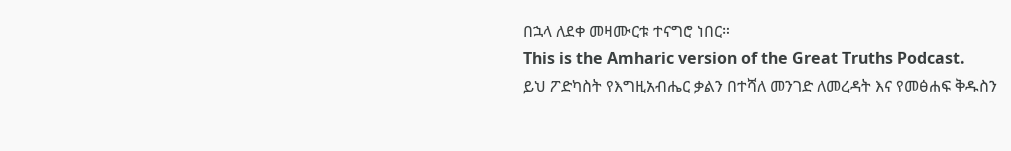በኋላ ለደቀ መዛሙርቱ ተናግሮ ነበር።
This is the Amharic version of the Great Truths Podcast.
ይህ ፖድካስት የእግዚአብሔር ቃልን በተሻለ መንገድ ለመረዳት እና የመፅሐፍ ቅዱስን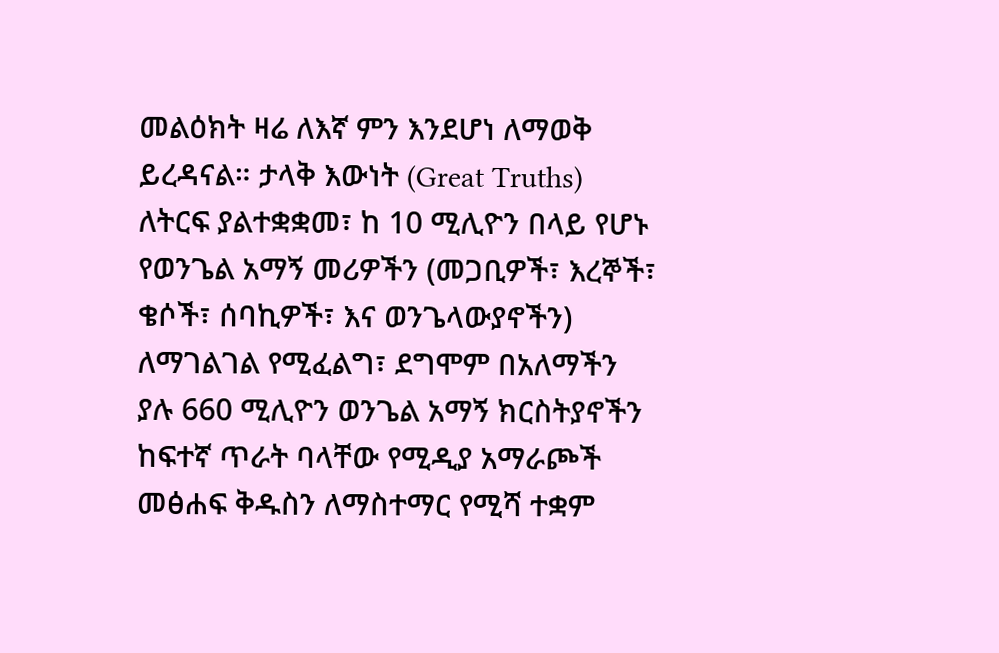መልዕክት ዛሬ ለእኛ ምን እንደሆነ ለማወቅ ይረዳናል። ታላቅ እውነት (Great Truths) ለትርፍ ያልተቋቋመ፣ ከ 10 ሚሊዮን በላይ የሆኑ የወንጌል አማኝ መሪዎችን (መጋቢዎች፣ እረኞች፣ ቄሶች፣ ሰባኪዎች፣ እና ወንጌላውያኖችን) ለማገልገል የሚፈልግ፣ ደግሞም በአለማችን ያሉ 660 ሚሊዮን ወንጌል አማኝ ክርስትያኖችን ከፍተኛ ጥራት ባላቸው የሚዲያ አማራጮች መፅሐፍ ቅዱስን ለማስተማር የሚሻ ተቋም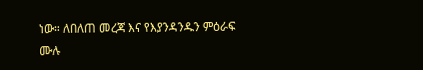ነው። ለበለጠ መረጃ እና የእያንዳንዱን ምዕራፍ ሙሉ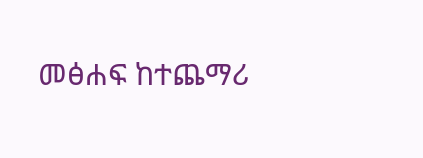መፅሐፍ ከተጨማሪ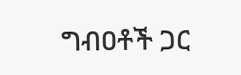ግብዐቶች ጋር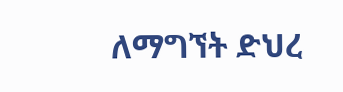ለማግኘት ድህረ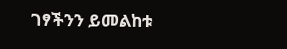ገፃችንን ይመልከቱ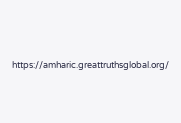https://amharic.greattruthsglobal.org/